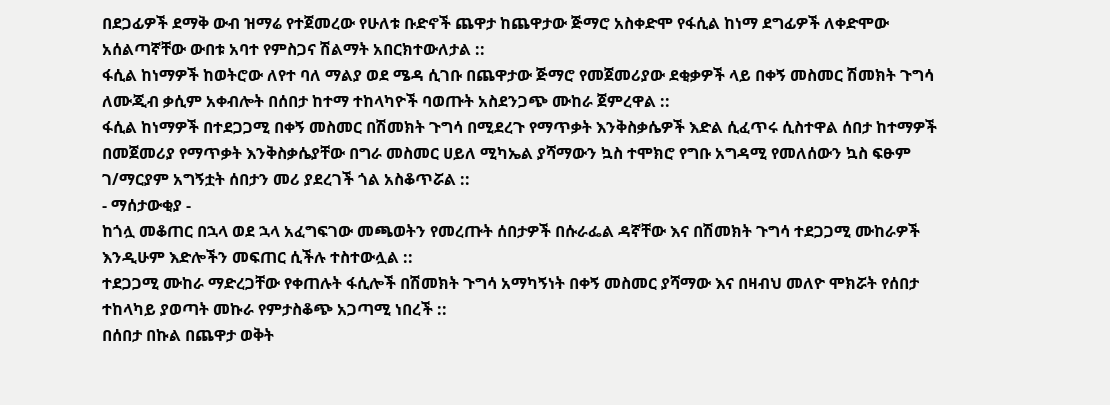በደጋፊዎች ደማቅ ውብ ዝማሬ የተጀመረው የሁለቱ ቡድኖች ጨዋታ ከጨዋታው ጅማሮ አስቀድሞ የፋሲል ከነማ ደግፊዎች ለቀድሞው አሰልጣኛቸው ውበቱ አባተ የምስጋና ሽልማት አበርክተውለታል ::
ፋሲል ከነማዎች ከወትሮው ለየተ ባለ ማልያ ወደ ሜዳ ሲገቡ በጨዋታው ጅማሮ የመጀመሪያው ደቂቃዎች ላይ በቀኝ መስመር ሽመክት ጉግሳ ለሙጂብ ቃሲም አቀብሎት በሰበታ ከተማ ተከላካዮች ባወጡት አስደንጋጭ ሙከራ ጀምረዋል ::
ፋሲል ከነማዎች በተደጋጋሚ በቀኝ መስመር በሽመክት ጉግሳ በሚደረጉ የማጥቃት እንቅስቃሴዎች እድል ሲፈጥሩ ሲስተዋል ሰበታ ከተማዎች በመጀመሪያ የማጥቃት እንቅስቃሴያቸው በግራ መስመር ሀይለ ሚካኤል ያሻማውን ኳስ ተሞክሮ የግቡ አግዳሚ የመለሰውን ኳስ ፍፁም ገ/ማርያም አግኝቷት ሰበታን መሪ ያደረገች ጎል አስቆጥሯል ::
- ማሰታውቂያ -
ከጎሏ መቆጠር በኋላ ወደ ኋላ አፈግፍገው መጫወትን የመረጡት ሰበታዎች በሱራፌል ዳኛቸው እና በሽመክት ጉግሳ ተደጋጋሚ ሙከራዎች እንዲሁም እድሎችን መፍጠር ሲችሉ ተስተውሏል ::
ተደጋጋሚ ሙከራ ማድረጋቸው የቀጠሉት ፋሲሎች በሽመክት ጉግሳ አማካኝነት በቀኝ መስመር ያሻማው እና በዛብህ መለዮ ሞክሯት የሰበታ ተከላካይ ያወጣት መኩራ የምታስቆጭ አጋጣሚ ነበረች ::
በሰበታ በኩል በጨዋታ ወቅት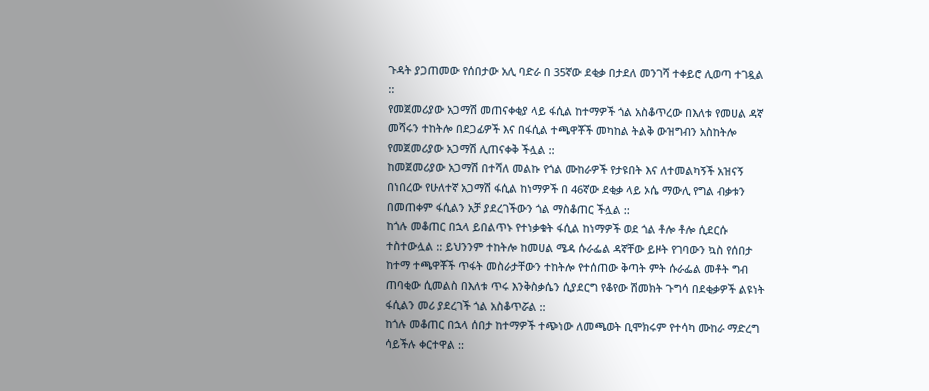ጉዳት ያጋጠመው የሰበታው አሊ ባድራ በ 35ኛው ደቂቃ በታደለ መንገሻ ተቀይሮ ሊወጣ ተገዷል ::
የመጀመሪያው አጋማሽ መጠናቀቂያ ላይ ፋሲል ከተማዎች ጎል አስቆጥረው በእለቱ የመሀል ዳኛ መሻሩን ተከትሎ በደጋፊዎች እና በፋሲል ተጫዋቾች መካከል ትልቅ ውዝግብን አስከትሎ የመጀመሪያው አጋማሽ ሊጠናቀቅ ችሏል ::
ከመጀመሪያው አጋማሽ በተሻለ መልኩ የጎል ሙከራዎች የታዩበት እና ለተመልካኝች አዝናኝ በነበረው የሁለተኛ አጋማሽ ፋሲል ከነማዎች በ 46ኛው ደቂቃ ላይ ኦሴ ማውሊ የግል ብቃቱን በመጠቀም ፋሲልን አቻ ያደረገችውን ጎል ማስቆጠር ችሏል ::
ከጎሉ መቆጠር በኋላ ይበልጥኑ የተነቃቁት ፋሲል ከነማዎች ወደ ጎል ቶሎ ቶሎ ሲደርሱ ተስተውሏል :: ይህንንም ተከትሎ ከመሀል ሜዳ ሱራፌል ዳኛቸው ይዞት የገባውን ኳስ የሰበታ ከተማ ተጫዋቾች ጥፋት መስራታቸውን ተከትሎ የተሰጠው ቅጣት ምት ሱራፌል መቶት ግብ ጠባቂው ሲመልስ በእለቱ ጥሩ እንቅስቃሴን ሲያደርግ የቆየው ሽመክት ጉግሳ በደቂቃዎች ልዩነት ፋሲልን መሪ ያደረገች ጎል አስቆጥሯል ::
ከጎሉ መቆጠር በኋላ ሰበታ ከተማዎች ተጭነው ለመጫወት ቢሞክሩም የተሳካ ሙከራ ማድረግ ሳይችሉ ቀርተዋል ::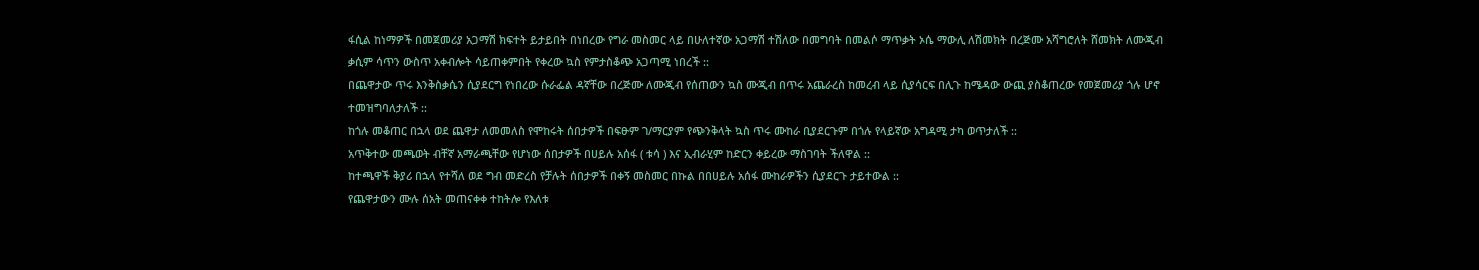ፋሲል ከነማዎች በመጀመሪያ አጋማሽ ክፍተት ይታይበት በነበረው የግራ መስመር ላይ በሁለተኛው አጋማሽ ተሽለው በመግባት በመልሶ ማጥቃት ኦሴ ማውሊ ለሽመክት በረጅሙ አሻግሮለት ሸመክት ለሙጂብ ቃሲም ሳጥን ውስጥ አቀብሎት ሳይጠቀምበት የቀረው ኳስ የምታስቆጭ አጋጣሚ ነበረች ::
በጨዋታው ጥሩ እንቅስቃሴን ሲያደርግ የነበረው ሱራፌል ዳኛቸው በረጅሙ ለሙጂብ የሰጠውን ኳስ ሙጂብ በጥሩ አጨራረስ ከመረብ ላይ ሲያሳርፍ በሊጉ ከሜዳው ውጪ ያስቆጠረው የመጀመሪያ ጎሉ ሆኖ ተመዝግባለታለች ::
ከጎሉ መቆጠር በኋላ ወደ ጨዋታ ለመመለስ የሞከሩት ሰበታዎች በፍፁም ገ/ማርያም የጭንቅላት ኳስ ጥሩ ሙከራ ቢያደርጉም በጎሉ የላይኛው አግዳሚ ታካ ወጥታለች ::
አጥቅተው መጫወት ብቸኛ አማራጫቸው የሆነው ሰበታዎች በሀይሉ አሰፋ ( ቱሳ ) እና ኢብራሂም ከድርን ቀይረው ማስገባት ችለዋል ::
ከተጫዋች ቅያሪ በኋላ የተሻለ ወደ ግብ መድረስ የቻሉት ሰበታዎች በቀኝ መስመር በኩል በበሀይሉ አሰፋ ሙከራዎችን ሲያደርጉ ታይተውል ::
የጨዋታውን ሙሉ ሰአት መጠናቀቀ ተከትሎ የእለቱ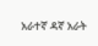አራተኛ ዳኛ አራት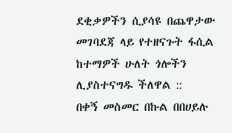ደቂቃዎችን ሲያሳዩ በጨዋታው መገባደጃ ላይ የተዘናጉት ፋሲል ከተማዎች ሁለት ጎሎችን ሊያስተናግዱ ችለዋል ::
በቀኝ መስመር በኩል በበሀይሉ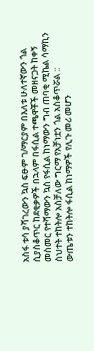አስፋ ቱሳ ያሻገረውን ኳስ ፍፁም ገ/ማርያም በእለቱ ሁለተኛውን ጎል ሲያስቆጥር ከደቂቃዎች በኋላም በፋሲል ተጫዋቾች መዘናጋት ከቀኝ መስመር የተሻማውን ኳስ የፋሲል ከነማውን ግብ ጠባቂ ሚኬል ሳማኪን ስህተት ተከትሎ አስቻለው ግርማ የአቻነቷን ጎል አስቆጥሯል ::
ውጤቱን ተከትሎ ፋሲል ከነማዎች የሊጉ መሪ መሆን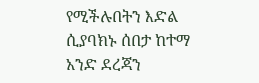የሚችሉበትን እድል ሲያባክኑ ሰበታ ከተማ አንድ ደረጃን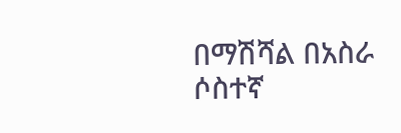በማሽሻል በአስራ ሶስተኛ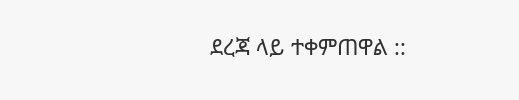ደረጃ ላይ ተቀምጠዋል ::